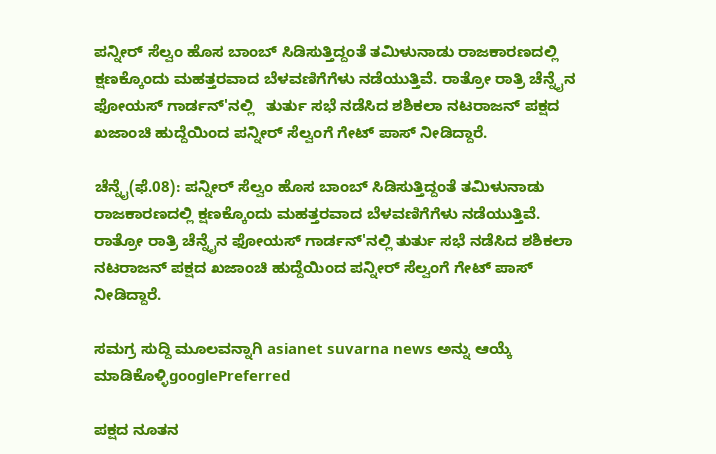ಪನ್ನೀರ್ ಸೆಲ್ವಂ ಹೊಸ ಬಾಂಬ್ ಸಿಡಿಸುತ್ತಿದ್ದಂತೆ ತಮಿಳುನಾಡು ರಾಜಕಾರಣದಲ್ಲಿ ಕ್ಷಣಕ್ಕೊಂದು ಮಹತ್ತರವಾದ ಬೆಳವಣಿಗೆಗೆಳು ನಡೆಯುತ್ತಿವೆ. ರಾತ್ರೋ ರಾತ್ರಿ ಚೆನ್ನೈನ ಫೋಯಸ್ ಗಾರ್ಡನ್'ನಲ್ಲಿ   ತುರ್ತು ಸಭೆ ನಡೆಸಿದ ಶಶಿಕಲಾ ನಟರಾಜನ್ ಪಕ್ಷದ ಖಜಾಂಚಿ ಹುದ್ದೆಯಿಂದ ಪನ್ನೀರ್ ಸೆಲ್ವಂಗೆ ಗೇಟ್ ಪಾಸ್ ನೀಡಿದ್ದಾರೆ.

ಚೆನ್ನೈ(ಫೆ.08): ಪನ್ನೀರ್ ಸೆಲ್ವಂ ಹೊಸ ಬಾಂಬ್ ಸಿಡಿಸುತ್ತಿದ್ದಂತೆ ತಮಿಳುನಾಡು ರಾಜಕಾರಣದಲ್ಲಿ ಕ್ಷಣಕ್ಕೊಂದು ಮಹತ್ತರವಾದ ಬೆಳವಣಿಗೆಗೆಳು ನಡೆಯುತ್ತಿವೆ. ರಾತ್ರೋ ರಾತ್ರಿ ಚೆನ್ನೈನ ಫೋಯಸ್ ಗಾರ್ಡನ್'ನಲ್ಲಿ ತುರ್ತು ಸಭೆ ನಡೆಸಿದ ಶಶಿಕಲಾ ನಟರಾಜನ್ ಪಕ್ಷದ ಖಜಾಂಚಿ ಹುದ್ದೆಯಿಂದ ಪನ್ನೀರ್ ಸೆಲ್ವಂಗೆ ಗೇಟ್ ಪಾಸ್ ನೀಡಿದ್ದಾರೆ.

ಸಮಗ್ರ ಸುದ್ದಿ ಮೂಲವನ್ನಾಗಿ asianet suvarna news ಅನ್ನು ಆಯ್ಕೆ ಮಾಡಿಕೊಳ್ಳಿgooglePreferred

ಪಕ್ಷದ ನೂತನ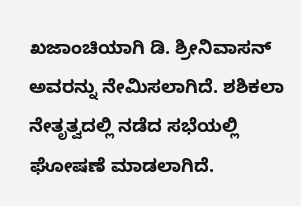ಖಜಾಂಚಿಯಾಗಿ ಡಿ. ಶ್ರೀನಿವಾಸನ್‌ ಅವರನ್ನು ನೇಮಿಸಲಾಗಿದೆ. ಶಶಿಕಲಾ ನೇತೃತ್ವದಲ್ಲಿ ನಡೆದ ಸಭೆಯಲ್ಲಿ ಘೋಷಣೆ ಮಾಡಲಾಗಿದೆ.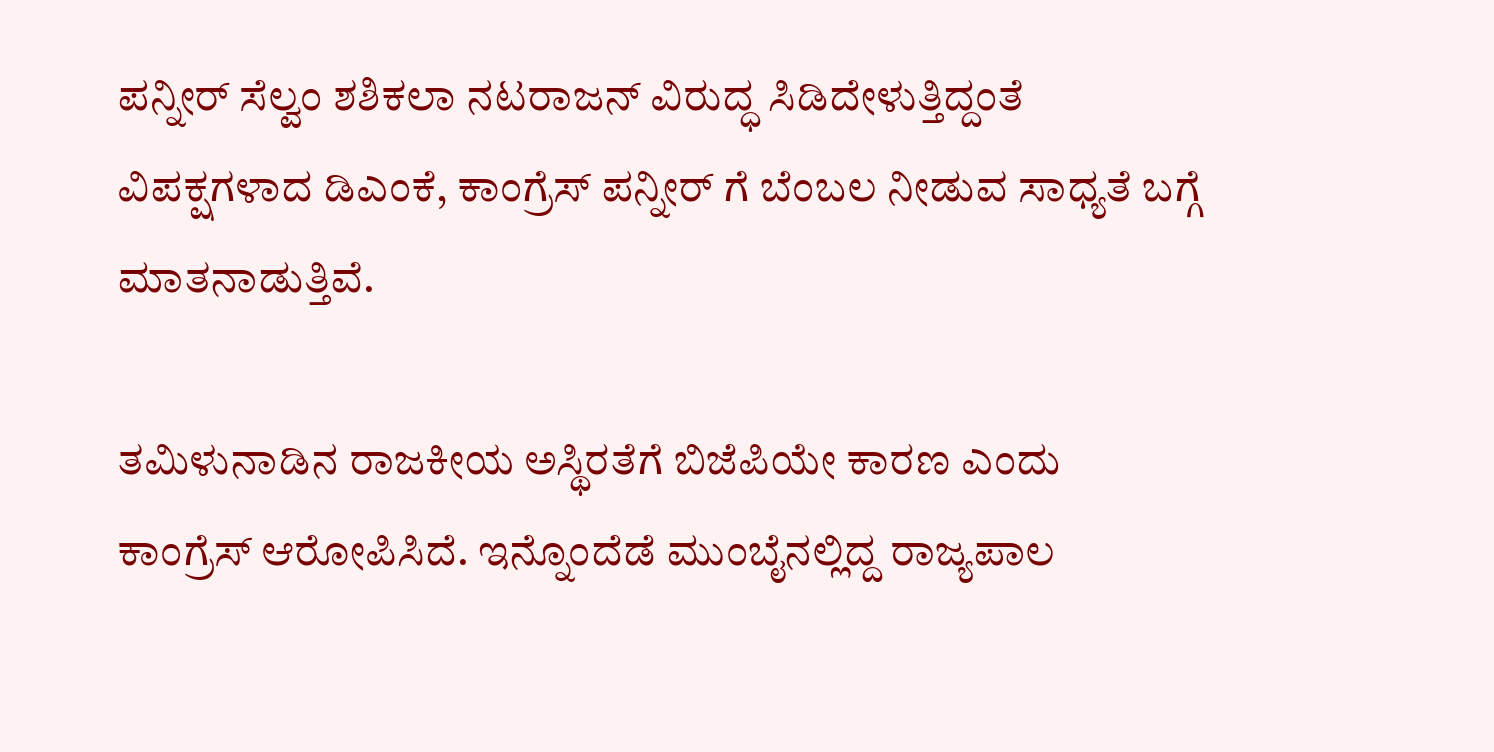ಪನ್ನೀರ್ ಸೆಲ್ವಂ ಶಶಿಕಲಾ ನಟರಾಜನ್ ವಿರುದ್ಧ ಸಿಡಿದೇಳುತ್ತಿದ್ದಂತೆ ವಿಪಕ್ಷಗಳಾದ ಡಿಎಂಕೆ, ಕಾಂಗ್ರೆಸ್ ಪನ್ನೀರ್ ಗೆ ಬೆಂಬಲ ನೀಡುವ ಸಾಧ್ಯತೆ ಬಗ್ಗೆ ಮಾತನಾಡುತ್ತಿವೆ.

ತಮಿಳುನಾಡಿನ ರಾಜಕೀಯ ಅಸ್ಥಿರತೆಗೆ ಬಿಜೆಪಿಯೇ ಕಾರಣ ಎಂದು ಕಾಂಗ್ರೆಸ್ ಆರೋಪಿಸಿದೆ. ಇನ್ನೊಂದೆಡೆ ಮುಂಬೈನಲ್ಲಿದ್ದ ರಾಜ್ಯಪಾಲ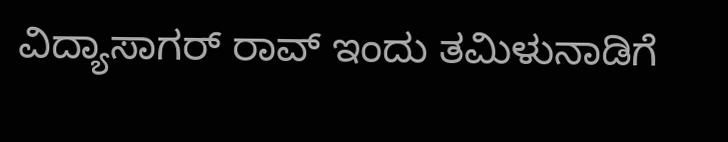ವಿದ್ಯಾಸಾಗರ್ ರಾವ್ ಇಂದು ತಮಿಳುನಾಡಿಗೆ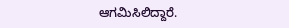ಆಗಮಿಸಿಲಿದ್ದಾರೆ.